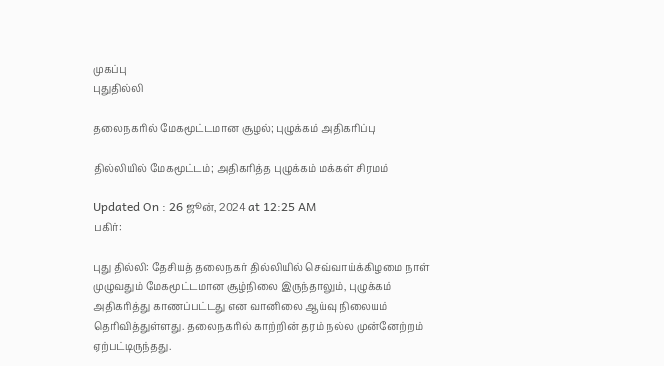முகப்பு
புதுதில்லி

தலைநகரில் மேகமூட்டமான சூழல்; புழுக்கம் அதிகரிப்பு

தில்லியில் மேகமூட்டம்; அதிகரித்த புழுக்கம் மக்கள் சிரமம்

Updated On : 26 ஜூன், 2024 at 12:25 AM
பகிர்:

புது தில்லி: தேசியத் தலைநகர் தில்லியில் செவ்வாய்க்கிழமை நாள் முழுவதும் மேகமூட்டமான சூழ்நிலை இருந்தாலும், புழுக்கம் அதிகரித்து காணப்பட்டது என வானிலை ஆய்வு நிலையம் தெரிவித்துள்ளது. தலைநகரில் காற்றின் தரம் நல்ல முன்னேற்றம் ஏற்பட்டிருந்தது.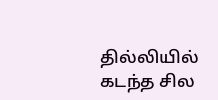தில்லியில் கடந்த சில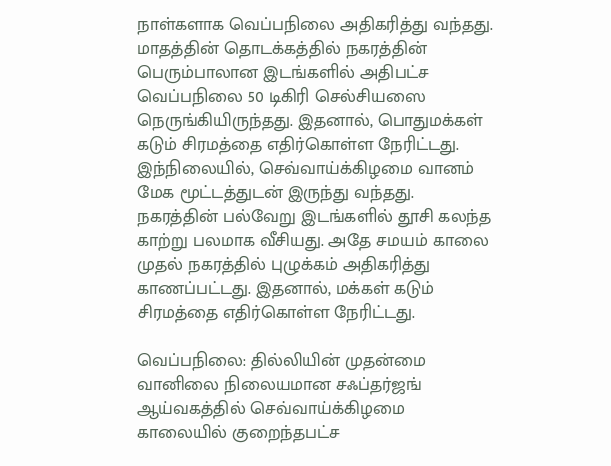நாள்களாக வெப்பநிலை அதிகரித்து வந்தது. மாதத்தின் தொடக்கத்தில் நகரத்தின் பெரும்பாலான இடங்களில் அதிபட்ச வெப்பநிலை 50 டிகிரி செல்சியஸை நெருங்கியிருந்தது. இதனால், பொதுமக்கள் கடும் சிரமத்தை எதிர்கொள்ள நேரிட்டது. இந்நிலையில், செவ்வாய்க்கிழமை வானம் மேக மூட்டத்துடன் இருந்து வந்தது. நகரத்தின் பல்வேறு இடங்களில் தூசி கலந்த காற்று பலமாக வீசியது. அதே சமயம் காலை முதல் நகரத்தில் புழுக்கம் அதிகரித்து காணப்பட்டது. இதனால், மக்கள் கடும் சிரமத்தை எதிர்கொள்ள நேரிட்டது.

வெப்பநிலை: தில்லியின் முதன்மை வானிலை நிலையமான சஃப்தர்ஜங் ஆய்வகத்தில் செவ்வாய்க்கிழமை காலையில் குறைந்தபட்ச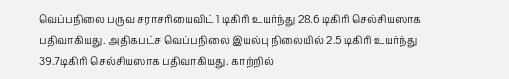வெப்பநிலை பருவ சராசரியைவிட் 1 டிகிரி உயர்ந்து 28.6 டிகிரி செல்சியஸாக பதிவாகியது. அதிகபட்ச வெப்பநிலை இயல்பு நிலையில் 2.5 டிகிரி உயர்ந்து 39.7டிகிரி செல்சியஸாக பதிவாகியது. காற்றில்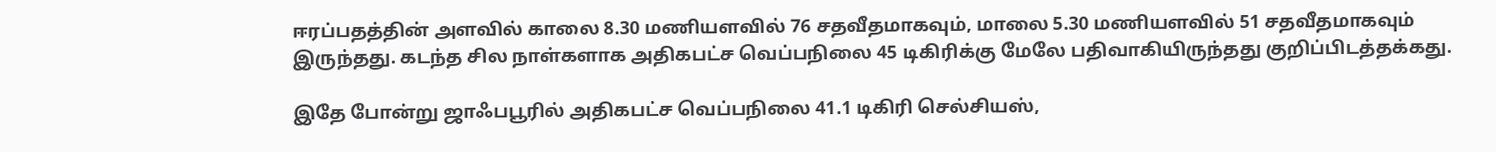ஈரப்பதத்தின் அளவில் காலை 8.30 மணியளவில் 76 சதவீதமாகவும், மாலை 5.30 மணியளவில் 51 சதவீதமாகவும் இருந்தது. கடந்த சில நாள்களாக அதிகபட்ச வெப்பநிலை 45 டிகிரிக்கு மேலே பதிவாகியிருந்தது குறிப்பிடத்தக்கது.

இதே போன்று ஜாஃபபூரில் அதிகபட்ச வெப்பநிலை 41.1 டிகிரி செல்சியஸ்,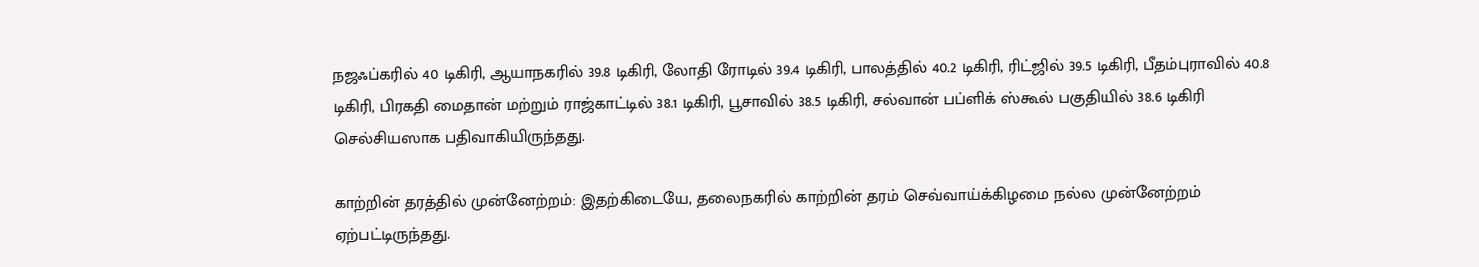நஜஃப்கரில் 40 டிகிரி, ஆயாநகரில் 39.8 டிகிரி, லோதி ரோடில் 39.4 டிகிரி, பாலத்தில் 40.2 டிகிரி, ரிட்ஜில் 39.5 டிகிரி, பீதம்புராவில் 40.8 டிகிரி, பிரகதி மைதான் மற்றும் ராஜ்காட்டில் 38.1 டிகிரி, பூசாவில் 38.5 டிகிரி, சல்வான் பப்ளிக் ஸ்கூல் பகுதியில் 38.6 டிகிரி செல்சியஸாக பதிவாகியிருந்தது.

காற்றின் தரத்தில் முன்னேற்றம்: இதற்கிடையே, தலைநகரில் காற்றின் தரம் செவ்வாய்க்கிழமை நல்ல முன்னேற்றம் ஏற்பட்டிருந்தது.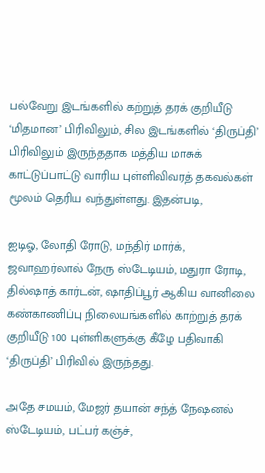பல்வேறு இடங்களில் கற்றுத் தரக் குறியீடு ‘மிதமான’ பிரிவிலும், சில இடங்களில் ‘திருப்தி’ பிரிவிலும் இருந்ததாக மத்திய மாசுக் காட்டுப்பாட்டு வாரிய புள்ளிவிவரத் தகவல்கள் மூலம் தெரிய வந்துள்ளது. இதன்படி,

ஐடிஓ, லோதி ரோடு, மந்திர் மார்க், ஜவாஹர்லால் நேரு ஸ்டேடியம், மதுரா ரோடி, தில்ஷாத் கார்டன், ஷாதிப்பூர் ஆகிய வானிலை கண்காணிப்பு நிலையங்களில் காற்றுத் தரக் குறியீடு 100 புள்ளிகளுக்கு கீழே பதிவாகி ‘திருப்தி’ பிரிவில் இருந்தது.

அதே சமயம், மேஜர் தயான் சந்த் நேஷனல் ஸ்டேடியம், பட்பர் கஞ்ச்,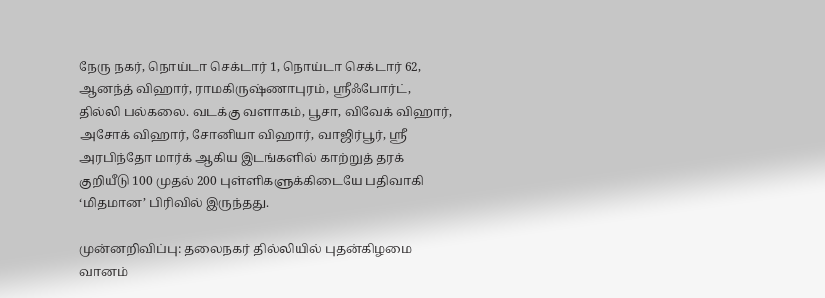நேரு நகர், நொய்டா செக்டார் 1, நொய்டா செக்டார் 62, ஆனந்த் விஹார், ராமகிருஷ்ணாபுரம், ஸ்ரீஃபோர்ட், தில்லி பல்கலை. வடக்கு வளாகம், பூசா, விவேக் விஹார், அசோக் விஹார், சோனியா விஹார், வாஜிர்பூர், ஸ்ரீ அரபிந்தோ மார்க் ஆகிய இடங்களில் காற்றுத் தரக் குறியீடு 100 முதல் 200 புள்ளிகளுக்கிடையே பதிவாகி ‘மிதமான’ பிரிவில் இருந்தது.

முன்னறிவிப்பு: தலைநகர் தில்லியில் புதன்கிழமை வானம்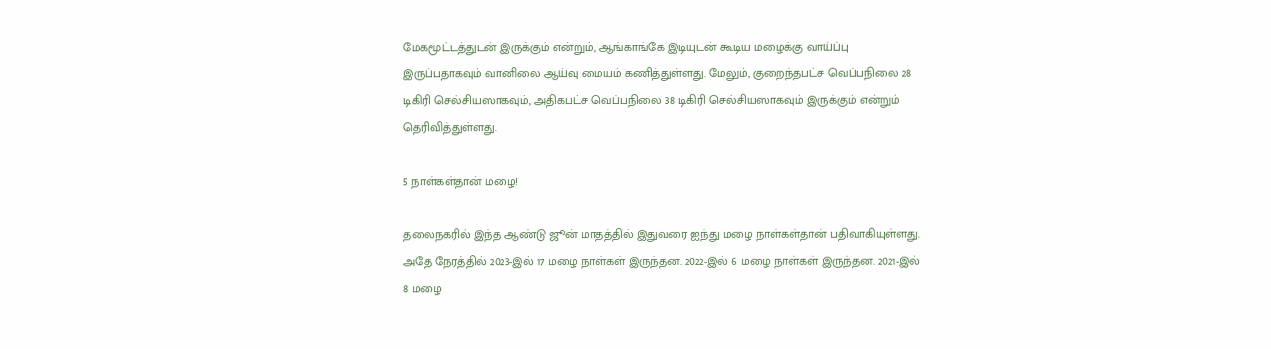மேகமூட்டத்துடன் இருக்கும் என்றும், ஆங்காங்கே இடியுடன் கூடிய மழைக்கு வாய்ப்பு இருப்பதாகவும் வானிலை ஆய்வு மையம் கணித்துள்ளது. மேலும், குறைந்தபட்ச வெப்பநிலை 28 டிகிரி செல்சியஸாகவும், அதிகபட்ச வெப்பநிலை 38 டிகிரி செல்சியஸாகவும் இருக்கும் என்றும் தெரிவித்துள்ளது.

5 நாள்கள்தான் மழை!

தலைநகரில் இந்த ஆண்டு ஜூன் மாதத்தில் இதுவரை ஐந்து மழை நாள்கள்தான் பதிவாகியுள்ளது. அதே நேரத்தில் 2023-இல் 17 மழை நாள்கள் இருந்தன. 2022-இல் 6 மழை நாள்கள் இருந்தன. 2021-இல் 8 மழை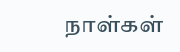நாள்கள்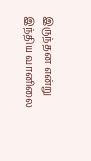இருந்தன என்று இந்திய வானிலை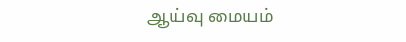ஆய்வு மையம்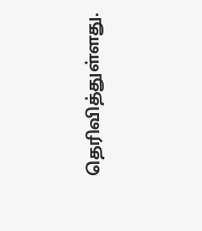தெரிவித்துள்ளது.